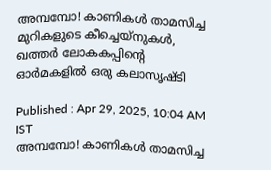അമ്പമ്പോ! കാണികൾ താമസിച്ച മുറികളുടെ കീച്ചെയ്നുകൾ, ഖത്തർ ലോകകപ്പിന്റെ ഓർമകളിൽ ഒരു കലാസൃഷ്ടി

Published : Apr 29, 2025, 10:04 AM IST
അമ്പമ്പോ! കാണികൾ താമസിച്ച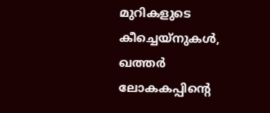മുറികളുടെ കീച്ചെയ്നുകൾ, ഖത്തർ ലോകകപ്പിന്റെ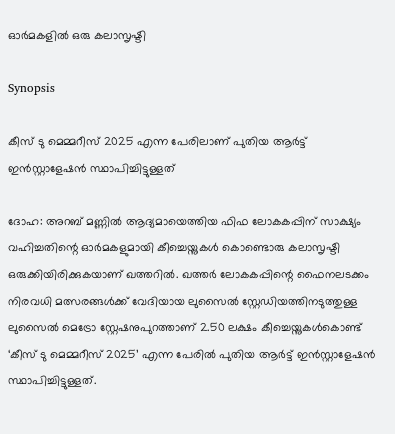ഓർമകളിൽ ഒരു കലാസൃഷ്ടി

Synopsis

കീസ് ടു മെമ്മറീസ് 2025 എന്ന പേരിലാണ് പുതിയ ആർട്ട് ഇൻസ്റ്റാളേഷൻ സ്ഥാപിച്ചിട്ടുള്ളത്

ദോഹ: അറബ് മണ്ണിൽ ആദ്യമായെത്തിയ ഫിഫ ലോകകപ്പിന് സാക്ഷ്യം വഹിച്ചതിന്റെ ഓർമകളുമായി കീച്ചെയ്നുകൾ കൊണ്ടൊരു കലാസൃഷ്ടി ഒരുക്കിയിരിക്കുകയാണ് ഖത്തറിൽ. ഖത്തർ ലോകകപ്പിന്റെ ഫൈനലടക്കം നിരവധി മത്സരങ്ങൾക്ക് വേദിയായ ലുസൈൽ സ്റ്റേഡിയത്തിനടുത്തുള്ള ലുസൈൽ മെട്രോ സ്റ്റേഷനുപുറത്താണ് 2.50 ലക്ഷം കീച്ചെയ്നുകൾകൊണ്ട് ‘കീസ് ടു മെമ്മറീസ് 2025’ എന്ന പേരിൽ പുതിയ ആർട്ട് ഇൻസ്റ്റാളേഷൻ സ്ഥാപിച്ചിട്ടുള്ളത്.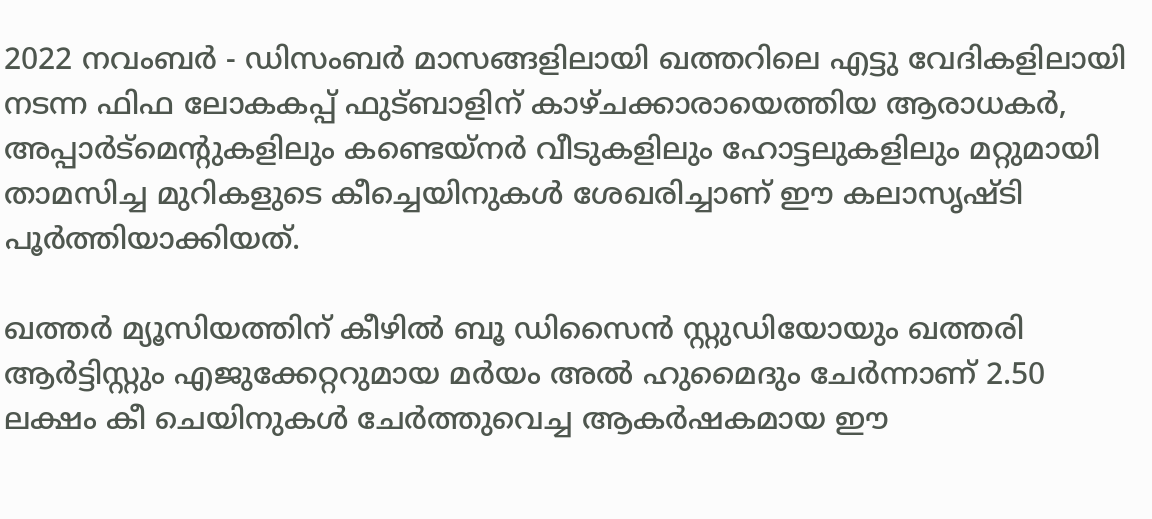2022 നവംബർ - ഡിസംബർ മാസങ്ങളിലായി ഖത്തറിലെ എട്ടു വേദികളിലായി നടന്ന ഫിഫ ലോകകപ്പ് ഫുട്ബാളിന് കാഴ്ചക്കാരായെത്തിയ ആരാധകർ, അപ്പാർട്മെന്റുകളിലും കണ്ടെയ്നർ വീടുകളിലും ഹോട്ടലുകളിലും മറ്റുമായി താമസിച്ച മുറികളുടെ കീച്ചെയിനുകൾ ശേഖരിച്ചാണ് ഈ കലാസൃഷ്ടി പൂർത്തിയാക്കിയത്.

ഖത്തർ മ്യൂസിയത്തിന് കീഴിൽ ബൂ ഡിസൈൻ സ്റ്റുഡിയോയും ഖത്തരി ആർട്ടിസ്റ്റും എജുക്കേറ്ററുമായ മർയം അൽ ഹുമൈദും ചേർന്നാണ് 2.50 ലക്ഷം കീ ചെയിനുകൾ ചേർത്തുവെച്ച ആകർഷകമായ ഈ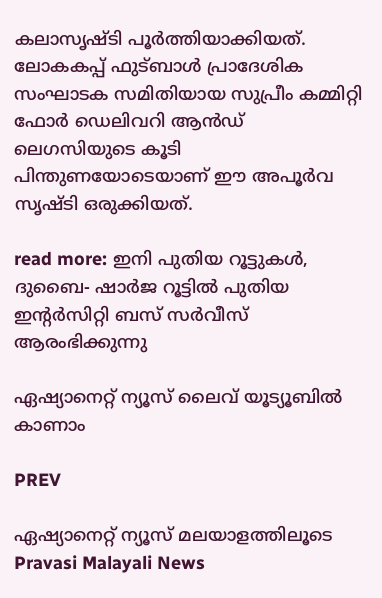കലാസൃഷ്ടി പൂർത്തിയാക്കിയത്. ലോകകപ്പ് ഫുട്ബാൾ പ്രാദേശിക സംഘാടക സമിതിയായ സുപ്രീം കമ്മിറ്റി ഫോർ ഡെലിവറി ആൻഡ് ലെഗസിയുടെ കൂടി പിന്തുണയോടെയാണ് ഈ അപൂർവ സൃഷ്ടി ഒരുക്കിയത്.

read more: ഇനി പുതിയ റൂട്ടുകൾ, ദുബൈ- ഷാർജ റൂട്ടിൽ പുതിയ ഇന്റർസിറ്റി ബസ് സർവീസ് ആരംഭിക്കുന്നു

ഏഷ്യാനെറ്റ് ന്യൂസ് ലൈവ് യൂട്യൂബിൽ കാണാം

PREV

ഏഷ്യാനെറ്റ് ന്യൂസ് മലയാളത്തിലൂടെ Pravasi Malayali News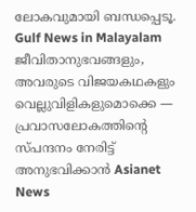ലോകവുമായി ബന്ധപ്പെടൂ. Gulf News in Malayalam  ജീവിതാനുഭവങ്ങളും, അവരുടെ വിജയകഥകളും വെല്ലുവിളികളുമൊക്കെ — പ്രവാസലോകത്തിന്റെ സ്പന്ദനം നേരിട്ട് അനുഭവിക്കാൻ Asianet News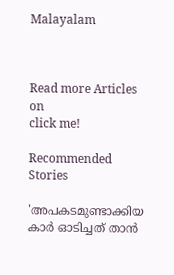Malayalam



Read more Articles on
click me!

Recommended Stories

'അപകടമുണ്ടാക്കിയ കാർ ഓടിച്ചത് താൻ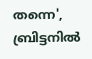തന്നെ', ബ്രിട്ടനിൽ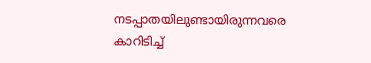നടപ്പാതയിലുണ്ടായിരുന്നവരെ കാറിടിച്ച്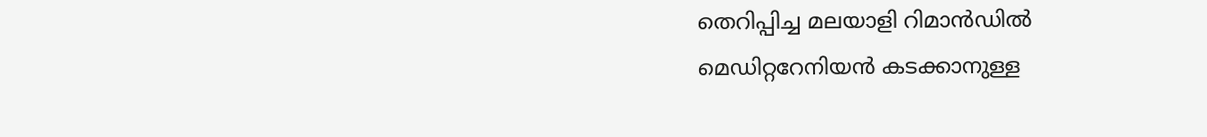തെറിപ്പിച്ച മലയാളി റിമാൻഡിൽ
മെഡിറ്ററേനിയൻ കടക്കാനുള്ള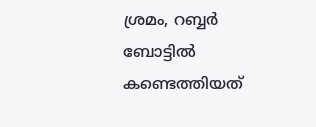ശ്രമം, റബ്ബർ ബോട്ടിൽ കണ്ടെത്തിയത്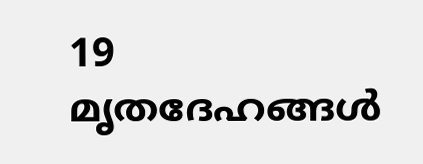19 മൃതദേഹങ്ങൾ